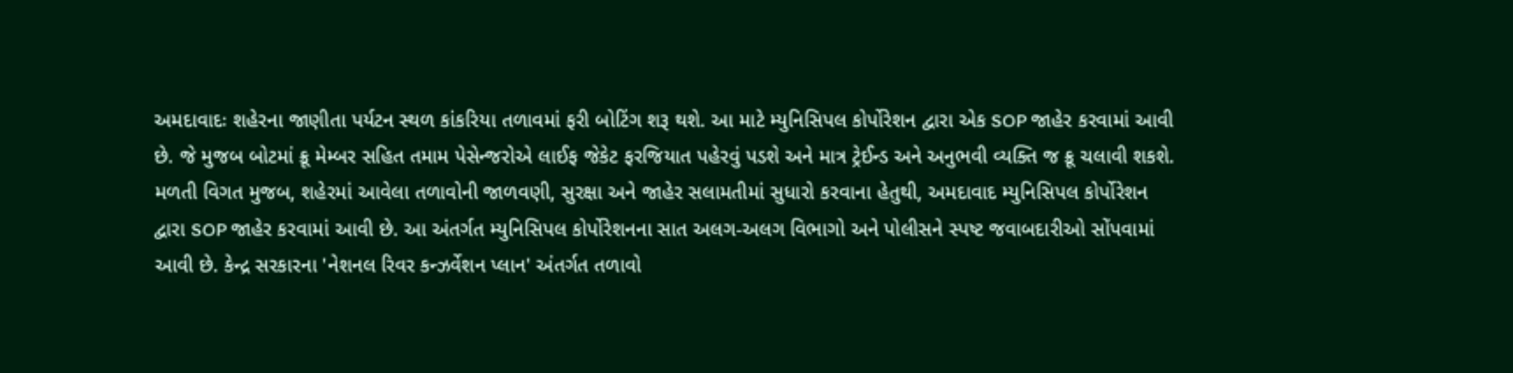અમદાવાદઃ શહેરના જાણીતા પર્યટન સ્થળ કાંકરિયા તળાવમાં ફરી બોટિંગ શરૂ થશે. આ માટે મ્યુનિસિપલ કોર્પોરેશન દ્વારા એક SOP જાહેર કરવામાં આવી છે. જે મુજબ બોટમાં ક્રૂ મેમ્બર સહિત તમામ પેસેન્જરોએ લાઈફ જેકેટ ફરજિયાત પહેરવું પડશે અને માત્ર ટ્રેઈન્ડ અને અનુભવી વ્યક્તિ જ ક્રૂ ચલાવી શકશે.
મળતી વિગત મુજબ, શહેરમાં આવેલા તળાવોની જાળવણી, સુરક્ષા અને જાહેર સલામતીમાં સુધારો કરવાના હેતુથી, અમદાવાદ મ્યુનિસિપલ કોર્પોરેશન દ્વારા SOP જાહેર કરવામાં આવી છે. આ અંતર્ગત મ્યુનિસિપલ કોર્પોરેશનના સાત અલગ-અલગ વિભાગો અને પોલીસને સ્પષ્ટ જવાબદારીઓ સોંપવામાં આવી છે. કેન્દ્ર સરકારના 'નેશનલ રિવર કન્ઝર્વેશન પ્લાન' અંતર્ગત તળાવો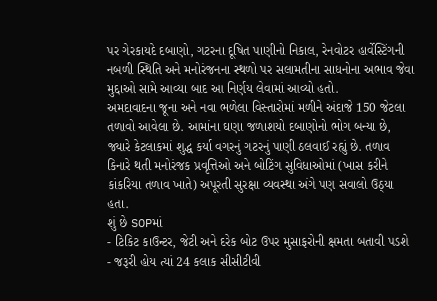પર ગેરકાયદે દબાણો, ગટરના દૂષિત પાણીનો નિકાલ, રેનવોટર હાર્વેસ્ટિંગની નબળી સ્થિતિ અને મનોરંજનના સ્થળો પર સલામતીના સાધનોના અભાવ જેવા મુદ્દાઓ સામે આવ્યા બાદ આ નિર્ણય લેવામાં આવ્યો હતો.
અમદાવાદના જૂના અને નવા ભળેલા વિસ્તારોમાં મળીને અંદાજે 150 જેટલા તળાવો આવેલા છે. આમાંના ઘણા જળાશયો દબાણોનો ભોગ બન્યા છે, જ્યારે કેટલાકમાં શુદ્ધ કર્યા વગરનું ગટરનું પાણી ઠલવાઈ રહ્યું છે. તળાવ કિનારે થતી મનોરંજક પ્રવૃત્તિઓ અને બોટિંગ સુવિધાઓમાં (ખાસ કરીને કાંકરિયા તળાવ ખાતે) અપૂરતી સુરક્ષા વ્યવસ્થા અંગે પણ સવાલો ઉઠ્યા હતા.
શું છે SOPમાં
- ટિકિટ કાઉન્ટર, જેટી અને દરેક બોટ ઉપર મુસાફરોની ક્ષમતા બતાવી પડશે
- જરૂરી હોય ત્યાં 24 કલાક સીસીટીવી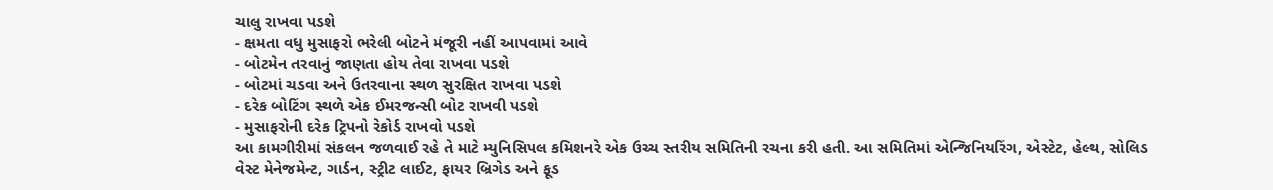ચાલુ રાખવા પડશે
- ક્ષમતા વધુ મુસાફરો ભરેલી બોટને મંજૂરી નહીં આપવામાં આવે
- બોટમેન તરવાનું જાણતા હોય તેવા રાખવા પડશે
- બોટમાં ચડવા અને ઉતરવાના સ્થળ સુરક્ષિત રાખવા પડશે
- દરેક બોટિંગ સ્થળે એક ઈમરજન્સી બોટ રાખવી પડશે
- મુસાફરોની દરેક ટ્રિપનો રેકોર્ડ રાખવો પડશે
આ કામગીરીમાં સંકલન જળવાઈ રહે તે માટે મ્યુનિસિપલ કમિશનરે એક ઉચ્ચ સ્તરીય સમિતિની રચના કરી હતી. આ સમિતિમાં એન્જિનિયરિંગ, એસ્ટેટ, હેલ્થ, સોલિડ વેસ્ટ મેનેજમેન્ટ, ગાર્ડન, સ્ટ્રીટ લાઈટ, ફાયર બ્રિગેડ અને ફૂડ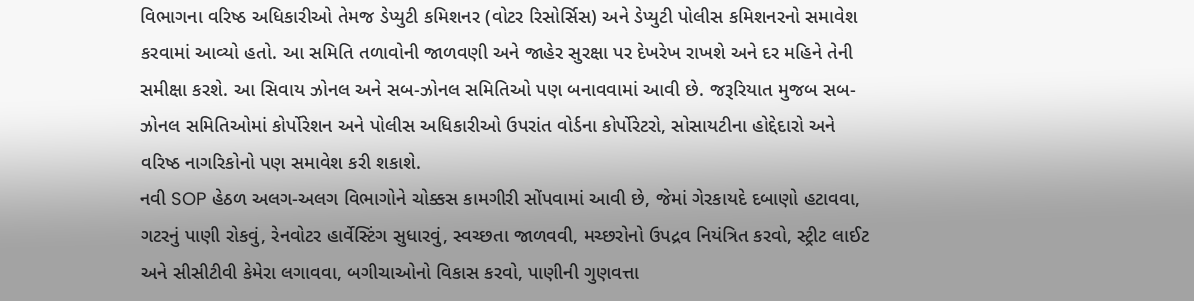વિભાગના વરિષ્ઠ અધિકારીઓ તેમજ ડેપ્યુટી કમિશનર (વોટર રિસોર્સિસ) અને ડેપ્યુટી પોલીસ કમિશનરનો સમાવેશ કરવામાં આવ્યો હતો. આ સમિતિ તળાવોની જાળવણી અને જાહેર સુરક્ષા પર દેખરેખ રાખશે અને દર મહિને તેની સમીક્ષા કરશે. આ સિવાય ઝોનલ અને સબ-ઝોનલ સમિતિઓ પણ બનાવવામાં આવી છે. જરૂરિયાત મુજબ સબ-ઝોનલ સમિતિઓમાં કોર્પોરેશન અને પોલીસ અધિકારીઓ ઉપરાંત વોર્ડના કોર્પોરેટરો, સોસાયટીના હોદ્દેદારો અને વરિષ્ઠ નાગરિકોનો પણ સમાવેશ કરી શકાશે.
નવી SOP હેઠળ અલગ-અલગ વિભાગોને ચોક્કસ કામગીરી સોંપવામાં આવી છે, જેમાં ગેરકાયદે દબાણો હટાવવા, ગટરનું પાણી રોકવું, રેનવોટર હાર્વેસ્ટિંગ સુધારવું, સ્વચ્છતા જાળવવી, મચ્છરોનો ઉપદ્રવ નિયંત્રિત કરવો, સ્ટ્રીટ લાઈટ અને સીસીટીવી કેમેરા લગાવવા, બગીચાઓનો વિકાસ કરવો, પાણીની ગુણવત્તા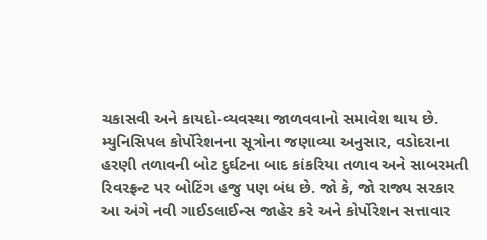ચકાસવી અને કાયદો-વ્યવસ્થા જાળવવાનો સમાવેશ થાય છે.
મ્યુનિસિપલ કોર્પોરેશનના સૂત્રોના જણાવ્યા અનુસાર, વડોદરાના હરણી તળાવની બોટ દુર્ઘટના બાદ કાંકરિયા તળાવ અને સાબરમતી રિવરફ્રન્ટ પર બોટિંગ હજુ પણ બંધ છે. જો કે, જો રાજ્ય સરકાર આ અંગે નવી ગાઈડલાઈન્સ જાહેર કરે અને કોર્પોરેશન સત્તાવાર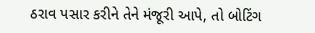ઠરાવ પસાર કરીને તેને મંજૂરી આપે, તો બોટિંગ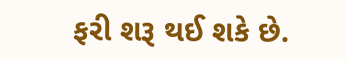ફરી શરૂ થઈ શકે છે.